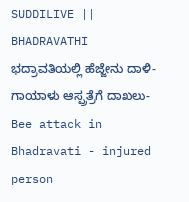SUDDILIVE || BHADRAVATHI
ಭದ್ರಾವತಿಯಲ್ಲಿ ಹೆಜ್ಜೇನು ದಾಳಿ-ಗಾಯಾಳು ಆಸ್ಪ್ರತ್ರೆಗೆ ದಾಖಲು-Bee attack in Bhadravati - injured person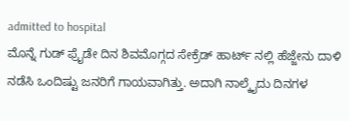admitted to hospital
ಮೊನ್ನೆ ಗುಡ್ ಫ್ರೈಡೇ ದಿನ ಶಿವಮೊಗ್ಗದ ಸೇಕ್ರೆಡ್ ಹಾರ್ಟ್ ನಲ್ಲಿ ಹೆಜ್ಜೇನು ದಾಳಿ ನಡೆಸಿ ಒಂದಿಷ್ಟು ಜನರಿಗೆ ಗಾಯವಾಗಿತ್ತು. ಅದಾಗಿ ನಾಲ್ಕೈದು ದಿನಗಳ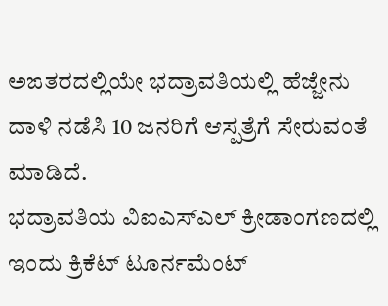ಅಙತರದಲ್ಲಿಯೇ ಭದ್ರಾವತಿಯಲ್ಲಿ ಹೆಜ್ಜೇನು ದಾಳಿ ನಡೆಸಿ 10 ಜನರಿಗೆ ಆಸ್ಪತ್ರೆಗೆ ಸೇರುವಂತೆ ಮಾಡಿದೆ.
ಭದ್ರಾವತಿಯ ವಿಐಎಸ್ಎಲ್ ಕ್ರೀಡಾಂಗಣದಲ್ಲಿ ಇಂದು ಕ್ರಿಕೆಟ್ ಟೂರ್ನಮೆಂಟ್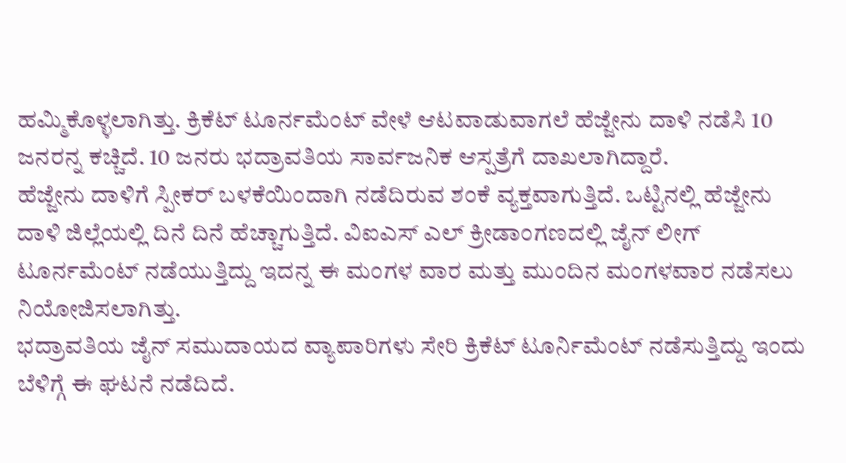ಹಮ್ಮಿಕೊಳ್ಳಲಾಗಿತ್ತು. ಕ್ರಿಕೆಟ್ ಟೂರ್ನಮೆಂಟ್ ವೇಳೆ ಆಟವಾಡುವಾಗಲೆ ಹೆಜ್ಜೇನು ದಾಳಿ ನಡೆಸಿ 10 ಜನರನ್ನ ಕಚ್ಚಿದೆ. 10 ಜನರು ಭದ್ರಾವತಿಯ ಸಾರ್ವಜನಿಕ ಆಸ್ಪತ್ರೆಗೆ ದಾಖಲಾಗಿದ್ದಾರೆ.
ಹೆಜ್ಜೇನು ದಾಳಿಗೆ ಸ್ಪೀಕರ್ ಬಳಕೆಯಿಂದಾಗಿ ನಡೆದಿರುವ ಶಂಕೆ ವ್ಯಕ್ತವಾಗುತ್ತಿದೆ. ಒಟ್ಟಿನಲ್ಲಿ ಹೆಜ್ಜೇನು ದಾಳಿ ಜಿಲ್ಲೆಯಲ್ಲಿ ದಿನೆ ದಿನೆ ಹೆಚ್ಚಾಗುತ್ತಿದೆ. ವಿಐಎಸ್ ಎಲ್ ಕ್ರೀಡಾಂಗಣದಲ್ಲಿ ಜೈನ್ ಲೀಗ್ ಟೂರ್ನಮೆಂಟ್ ನಡೆಯುತ್ತಿದ್ದು ಇದನ್ನ ಈ ಮಂಗಳ ವಾರ ಮತ್ತು ಮುಂದಿನ ಮಂಗಳವಾರ ನಡೆಸಲು ನಿಯೋಜಿಸಲಾಗಿತ್ತು.
ಭದ್ರಾವತಿಯ ಜೈನ್ ಸಮುದಾಯದ ವ್ಯಾಪಾರಿಗಳು ಸೇರಿ ಕ್ರಿಕೆಟ್ ಟೂರ್ನಿಮೆಂಟ್ ನಡೆಸುತ್ತಿದ್ದು ಇಂದು ಬೆಳಿಗ್ಗೆ ಈ ಘಟನೆ ನಡೆದಿದೆ.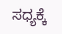ಸಧ್ಯಕ್ಕೆ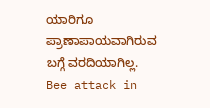ಯಾರಿಗೂ ಪ್ರಾಣಾಪಾಯವಾಗಿರುವ ಬಗ್ಗೆ ವರದಿಯಾಗಿಲ್ಲ.
Bee attack in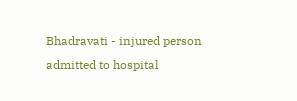Bhadravati - injured person admitted to hospital